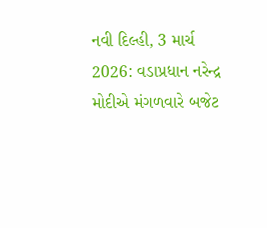નવી દિલ્હી, 3 માર્ચ 2026: વડાપ્રધાન નરેન્દ્ર મોદીએ મંગળવારે બજેટ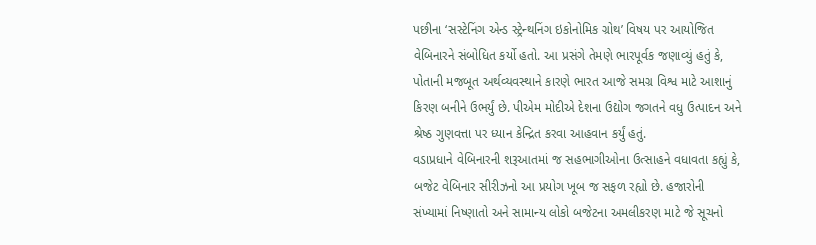પછીના ‘સસ્ટેનિંગ એન્ડ સ્ટ્રેન્થનિંગ ઇકોનોમિક ગ્રોથ’ વિષય પર આયોજિત વેબિનારને સંબોધિત કર્યો હતો. આ પ્રસંગે તેમણે ભારપૂર્વક જણાવ્યું હતું કે, પોતાની મજબૂત અર્થવ્યવસ્થાને કારણે ભારત આજે સમગ્ર વિશ્વ માટે આશાનું કિરણ બનીને ઉભર્યું છે. પીએમ મોદીએ દેશના ઉદ્યોગ જગતને વધુ ઉત્પાદન અને શ્રેષ્ઠ ગુણવત્તા પર ધ્યાન કેન્દ્રિત કરવા આહવાન કર્યું હતું.
વડાપ્રધાને વેબિનારની શરૂઆતમાં જ સહભાગીઓના ઉત્સાહને વધાવતા કહ્યું કે, બજેટ વેબિનાર સીરીઝનો આ પ્રયોગ ખૂબ જ સફળ રહ્યો છે. હજારોની સંખ્યામાં નિષ્ણાતો અને સામાન્ય લોકો બજેટના અમલીકરણ માટે જે સૂચનો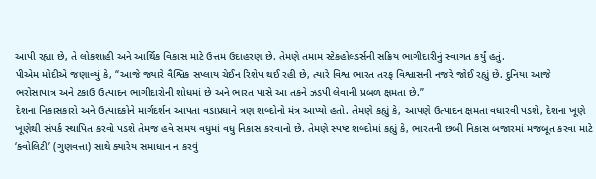આપી રહ્યા છે, તે લોકશાહી અને આર્થિક વિકાસ માટે ઉત્તમ ઉદાહરણ છે. તેમણે તમામ સ્ટેકહોલ્ડર્સની સક્રિય ભાગીદારીનું સ્વાગત કર્યું હતું.
પીએમ મોદીએ જણાવ્યું કે, “આજે જ્યારે વૈશ્વિક સપ્લાય ચેઈન રિશેપ થઈ રહી છે, ત્યારે વિશ્વ ભારત તરફ વિશ્વાસની નજરે જોઈ રહ્યું છે. દુનિયા આજે ભરોસાપાત્ર અને ટકાઉ ઉત્પાદન ભાગીદારોની શોધમાં છે અને ભારત પાસે આ તકને ઝડપી લેવાની પ્રબળ ક્ષમતા છે.”
દેશના નિકાસકારો અને ઉત્પાદકોને માર્ગદર્શન આપતા વડાપ્રધાને ત્રણ શબ્દોનો મંત્ર આપ્યો હતો. તેમણે કહ્યું કે, આપણે ઉત્પાદન ક્ષમતા વધારવી પડશે, દેશના ખૂણે ખૂણેથી સંપર્ક સ્થાપિત કરવો પડશે તેમજ હવે સમય વધુમાં વધુ નિકાસ કરવાનો છે. તેમણે સ્પષ્ટ શબ્દોમાં કહ્યું કે, ભારતની છબી નિકાસ બજારમાં મજબૂત કરવા માટે ‘ક્વોલિટી’ (ગુણવત્તા) સાથે ક્યારેય સમાધાન ન કરવું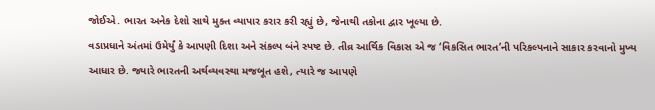જોઈએ. ભારત અનેક દેશો સાથે મુક્ત વ્યાપાર કરાર કરી રહ્યું છે, જેનાથી તકોના દ્વાર ખૂલ્યા છે.
વડાપ્રધાને અંતમાં ઉમેર્યું કે આપણી દિશા અને સંકલ્પ બંને સ્પષ્ટ છે. તીવ્ર આર્થિક વિકાસ એ જ ‘વિકસિત ભારત’ની પરિકલ્પનાને સાકાર કરવાનો મુખ્ય આધાર છે. જ્યારે ભારતની અર્થવ્યવસ્થા મજબૂત હશે, ત્યારે જ આપણે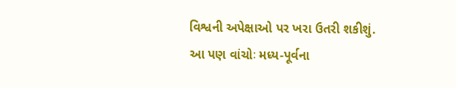વિશ્વની અપેક્ષાઓ પર ખરા ઉતરી શકીશું.
આ પણ વાંચોઃ મધ્ય-પૂર્વના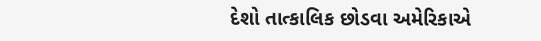દેશો તાત્કાલિક છોડવા અમેરિકાએ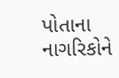પોતાના નાગરિકોને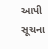આપી સૂચના